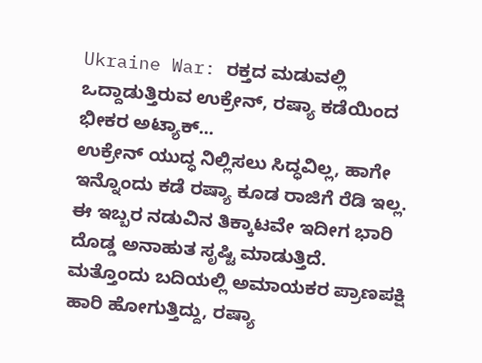Ukraine War: ರಕ್ತದ ಮಡುವಲ್ಲಿ ಒದ್ದಾಡುತ್ತಿರುವ ಉಕ್ರೇನ್, ರಷ್ಯಾ ಕಡೆಯಿಂದ ಭೀಕರ ಅಟ್ಯಾಕ್...
ಉಕ್ರೇನ್ ಯುದ್ಧ ನಿಲ್ಲಿಸಲು ಸಿದ್ಧವಿಲ್ಲ, ಹಾಗೇ ಇನ್ನೊಂದು ಕಡೆ ರಷ್ಯಾ ಕೂಡ ರಾಜಿಗೆ ರೆಡಿ ಇಲ್ಲ. ಈ ಇಬ್ಬರ ನಡುವಿನ ತಿಕ್ಕಾಟವೇ ಇದೀಗ ಭಾರಿ ದೊಡ್ಡ ಅನಾಹುತ ಸೃಷ್ಟಿ ಮಾಡುತ್ತಿದೆ. ಮತ್ತೊಂದು ಬದಿಯಲ್ಲಿ ಅಮಾಯಕರ ಪ್ರಾಣಪಕ್ಷಿ ಹಾರಿ ಹೋಗುತ್ತಿದ್ದು, ರಷ್ಯಾ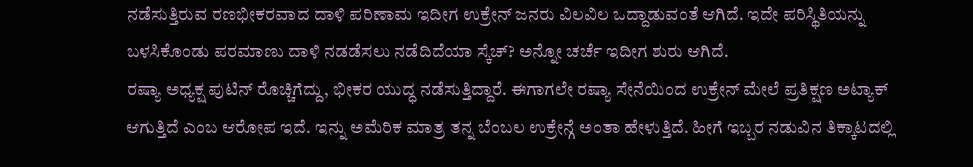ನಡೆಸುತ್ತಿರುವ ರಣಭೀಕರವಾದ ದಾಳಿ ಪರಿಣಾಮ ಇದೀಗ ಉಕ್ರೇನ್ ಜನರು ವಿಲವಿಲ ಒದ್ದಾಡುವಂತೆ ಆಗಿದೆ. ಇದೇ ಪರಿಸ್ಥಿತಿಯನ್ನು ಬಳಸಿಕೊಂಡು ಪರಮಾಣು ದಾಳಿ ನಡಡೆಸಲು ನಡೆದಿದೆಯಾ ಸ್ಕೆಚ್? ಅನ್ನೋ ಚರ್ಚೆ ಇದೀಗ ಶುರು ಆಗಿದೆ.
ರಷ್ಯಾ ಅಧ್ಯಕ್ಷ ಪುಟಿನ್ ರೊಚ್ಚಿಗೆದ್ದು, ಭೀಕರ ಯುದ್ಧ ನಡೆಸುತ್ತಿದ್ದಾರೆ. ಈಗಾಗಲೇ ರಷ್ಯಾ ಸೇನೆಯಿಂದ ಉಕ್ರೇನ್ ಮೇಲೆ ಪ್ರತಿಕ್ಷಣ ಅಟ್ಯಾಕ್ ಆಗುತ್ತಿದೆ ಎಂಬ ಆರೋಪ ಇದೆ. ಇನ್ನು ಅಮೆರಿಕ ಮಾತ್ರ ತನ್ನ ಬೆಂಬಲ ಉಕ್ರೇನ್ಗೆ ಅಂತಾ ಹೇಳುತ್ತಿದೆ. ಹೀಗೆ ಇಬ್ಬರ ನಡುವಿನ ತಿಕ್ಕಾಟದಲ್ಲಿ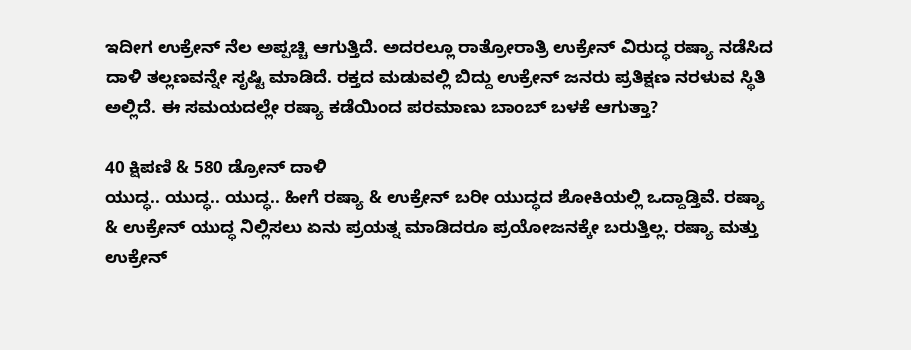ಇದೀಗ ಉಕ್ರೇನ್ ನೆಲ ಅಪ್ಪಚ್ಚಿ ಆಗುತ್ತಿದೆ. ಅದರಲ್ಲೂ ರಾತ್ರೋರಾತ್ರಿ ಉಕ್ರೇನ್ ವಿರುದ್ಧ ರಷ್ಯಾ ನಡೆಸಿದ ದಾಳಿ ತಲ್ಲಣವನ್ನೇ ಸೃಷ್ಟಿ ಮಾಡಿದೆ. ರಕ್ತದ ಮಡುವಲ್ಲಿ ಬಿದ್ದು ಉಕ್ರೇನ್ ಜನರು ಪ್ರತಿಕ್ಷಣ ನರಳುವ ಸ್ಥಿತಿ ಅಲ್ಲಿದೆ. ಈ ಸಮಯದಲ್ಲೇ ರಷ್ಯಾ ಕಡೆಯಿಂದ ಪರಮಾಣು ಬಾಂಬ್ ಬಳಕೆ ಆಗುತ್ತಾ?

40 ಕ್ಷಿಪಣಿ & 580 ಡ್ರೋನ್ ದಾಳಿ
ಯುದ್ಧ.. ಯುದ್ಧ.. ಯುದ್ಧ.. ಹೀಗೆ ರಷ್ಯಾ & ಉಕ್ರೇನ್ ಬರೀ ಯುದ್ಧದ ಶೋಕಿಯಲ್ಲಿ ಒದ್ದಾಡ್ತಿವೆ. ರಷ್ಯಾ & ಉಕ್ರೇನ್ ಯುದ್ಧ ನಿಲ್ಲಿಸಲು ಏನು ಪ್ರಯತ್ನ ಮಾಡಿದರೂ ಪ್ರಯೋಜನಕ್ಕೇ ಬರುತ್ತಿಲ್ಲ. ರಷ್ಯಾ ಮತ್ತು ಉಕ್ರೇನ್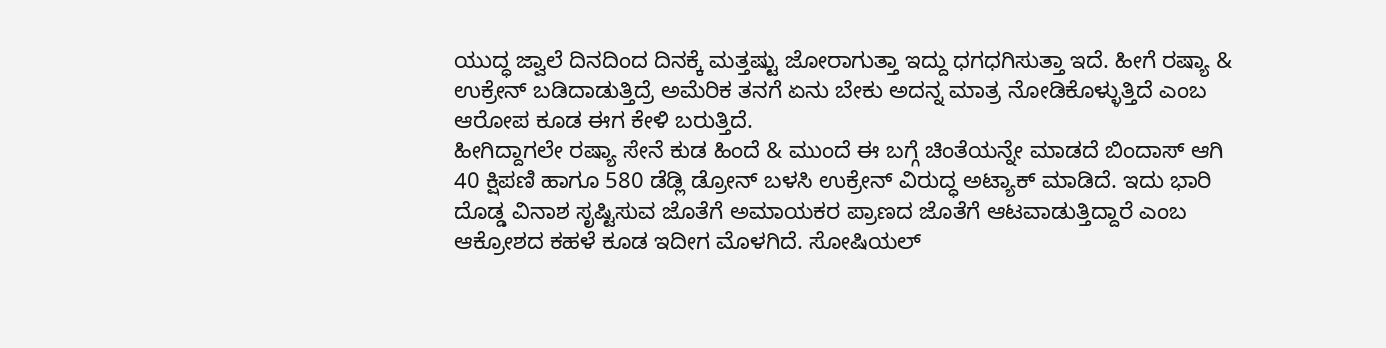ಯುದ್ಧ ಜ್ವಾಲೆ ದಿನದಿಂದ ದಿನಕ್ಕೆ ಮತ್ತಷ್ಟು ಜೋರಾಗುತ್ತಾ ಇದ್ದು ಧಗಧಗಿಸುತ್ತಾ ಇದೆ. ಹೀಗೆ ರಷ್ಯಾ & ಉಕ್ರೇನ್ ಬಡಿದಾಡುತ್ತಿದ್ರೆ ಅಮೆರಿಕ ತನಗೆ ಏನು ಬೇಕು ಅದನ್ನ ಮಾತ್ರ ನೋಡಿಕೊಳ್ಳುತ್ತಿದೆ ಎಂಬ ಆರೋಪ ಕೂಡ ಈಗ ಕೇಳಿ ಬರುತ್ತಿದೆ.
ಹೀಗಿದ್ದಾಗಲೇ ರಷ್ಯಾ ಸೇನೆ ಕುಡ ಹಿಂದೆ & ಮುಂದೆ ಈ ಬಗ್ಗೆ ಚಿಂತೆಯನ್ನೇ ಮಾಡದೆ ಬಿಂದಾಸ್ ಆಗಿ 40 ಕ್ಷಿಪಣಿ ಹಾಗೂ 580 ಡೆಡ್ಲಿ ಡ್ರೋನ್ ಬಳಸಿ ಉಕ್ರೇನ್ ವಿರುದ್ಧ ಅಟ್ಯಾಕ್ ಮಾಡಿದೆ. ಇದು ಭಾರಿ ದೊಡ್ಡ ವಿನಾಶ ಸೃಷ್ಟಿಸುವ ಜೊತೆಗೆ ಅಮಾಯಕರ ಪ್ರಾಣದ ಜೊತೆಗೆ ಆಟವಾಡುತ್ತಿದ್ದಾರೆ ಎಂಬ ಆಕ್ರೋಶದ ಕಹಳೆ ಕೂಡ ಇದೀಗ ಮೊಳಗಿದೆ. ಸೋಷಿಯಲ್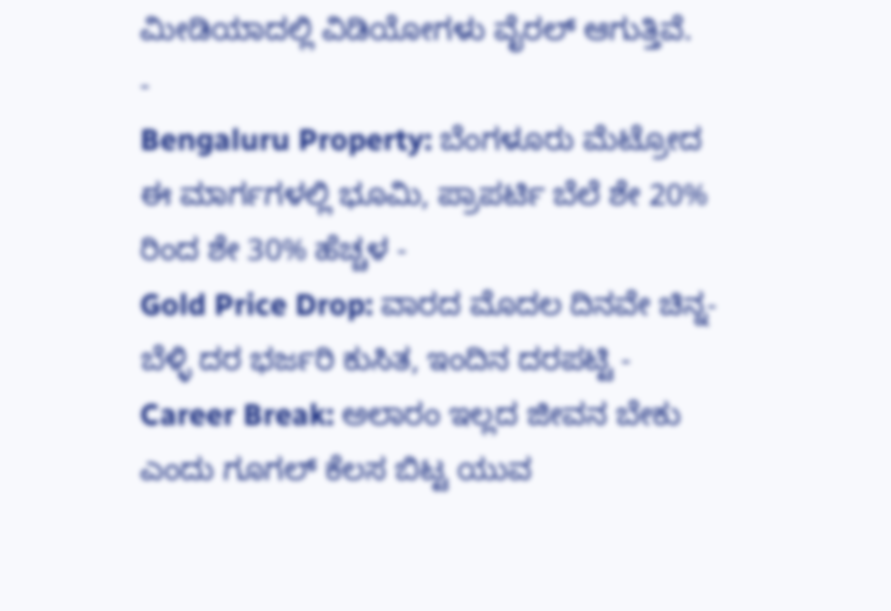ಮೀಡಿಯಾದಲ್ಲಿ ವಿಡಿಯೋಗಳು ವೈರಲ್ ಆಗುತ್ತಿವೆ.
-
Bengaluru Property: ಬೆಂಗಳೂರು ಮೆಟ್ರೋದ ಈ ಮಾರ್ಗಗಳಲ್ಲಿ ಭೂಮಿ, ಪ್ರಾಪರ್ಟಿ ಬೆಲೆ ಶೇ 20% ರಿಂದ ಶೇ 30% ಹೆಚ್ಚಳ -
Gold Price Drop: ವಾರದ ಮೊದಲ ದಿನವೇ ಚಿನ್ನ-ಬೆಳ್ಳಿ ದರ ಭರ್ಜರಿ ಕುಸಿತ, ಇಂದಿನ ದರಪಟ್ಟಿ -
Career Break: ಅಲಾರಂ ಇಲ್ಲದ ಜೀವನ ಬೇಕು ಎಂದು ಗೂಗಲ್ ಕೆಲಸ ಬಿಟ್ಟ ಯುವ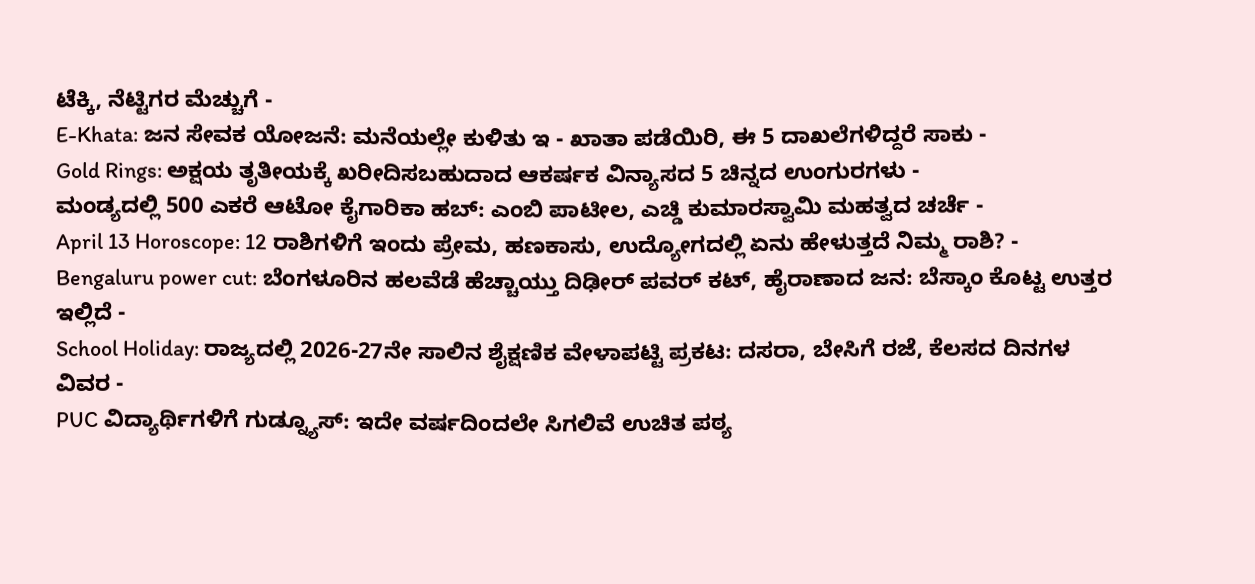ಟೆಕ್ಕಿ, ನೆಟ್ಟಿಗರ ಮೆಚ್ಚುಗೆ -
E-Khata: ಜನ ಸೇವಕ ಯೋಜನೆ: ಮನೆಯಲ್ಲೇ ಕುಳಿತು ಇ - ಖಾತಾ ಪಡೆಯಿರಿ, ಈ 5 ದಾಖಲೆಗಳಿದ್ದರೆ ಸಾಕು -
Gold Rings: ಅಕ್ಷಯ ತೃತೀಯಕ್ಕೆ ಖರೀದಿಸಬಹುದಾದ ಆಕರ್ಷಕ ವಿನ್ಯಾಸದ 5 ಚಿನ್ನದ ಉಂಗುರಗಳು -
ಮಂಡ್ಯದಲ್ಲಿ 500 ಎಕರೆ ಆಟೋ ಕೈಗಾರಿಕಾ ಹಬ್: ಎಂಬಿ ಪಾಟೀಲ, ಎಚ್ಡಿ ಕುಮಾರಸ್ವಾಮಿ ಮಹತ್ವದ ಚರ್ಚೆ -
April 13 Horoscope: 12 ರಾಶಿಗಳಿಗೆ ಇಂದು ಪ್ರೇಮ, ಹಣಕಾಸು, ಉದ್ಯೋಗದಲ್ಲಿ ಏನು ಹೇಳುತ್ತದೆ ನಿಮ್ಮ ರಾಶಿ? -
Bengaluru power cut: ಬೆಂಗಳೂರಿನ ಹಲವೆಡೆ ಹೆಚ್ಚಾಯ್ತು ದಿಢೀರ್ ಪವರ್ ಕಟ್, ಹೈರಾಣಾದ ಜನ: ಬೆಸ್ಕಾಂ ಕೊಟ್ಟ ಉತ್ತರ ಇಲ್ಲಿದೆ -
School Holiday: ರಾಜ್ಯದಲ್ಲಿ 2026-27ನೇ ಸಾಲಿನ ಶೈಕ್ಷಣಿಕ ವೇಳಾಪಟ್ಟಿ ಪ್ರಕಟ: ದಸರಾ, ಬೇಸಿಗೆ ರಜೆ, ಕೆಲಸದ ದಿನಗಳ ವಿವರ -
PUC ವಿದ್ಯಾರ್ಥಿಗಳಿಗೆ ಗುಡ್ನ್ಯೂಸ್: ಇದೇ ವರ್ಷದಿಂದಲೇ ಸಿಗಲಿವೆ ಉಚಿತ ಪಠ್ಯ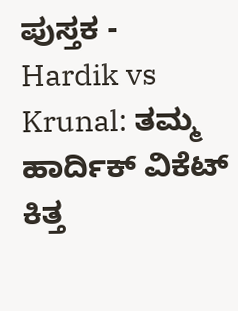ಪುಸ್ತಕ -
Hardik vs Krunal: ತಮ್ಮ ಹಾರ್ದಿಕ್ ವಿಕೆಟ್ ಕಿತ್ತ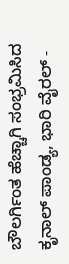ಬೌಲರ್ಗಿಂತ ಹೆಚ್ಚಾಗಿ ಸಂಭ್ರಮಿಸಿದ ಕೃನಾಲ್ ಪಾಂಡ್ಯ, ಭಾರಿ ವೈರಲ್ -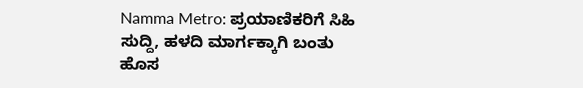Namma Metro: ಪ್ರಯಾಣಿಕರಿಗೆ ಸಿಹಿ ಸುದ್ದಿ, ಹಳದಿ ಮಾರ್ಗಕ್ಕಾಗಿ ಬಂತು ಹೊಸ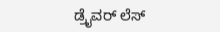ಡ್ರೈವರ್ ಲೆಸ್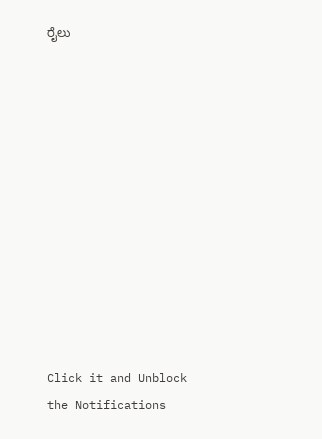ರೈಲು












Click it and Unblock the Notifications